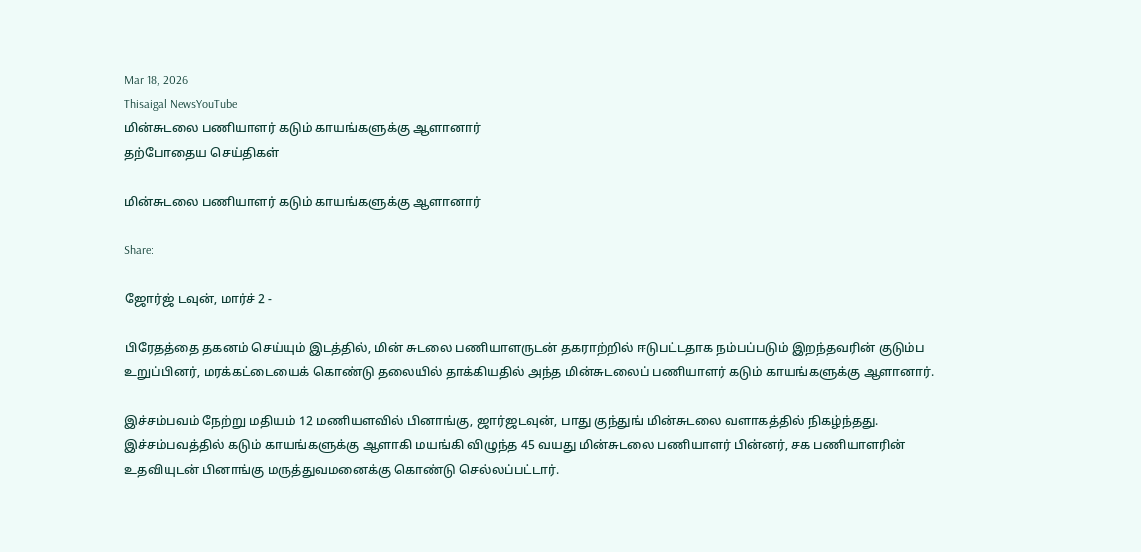Mar 18, 2026
Thisaigal NewsYouTube
மின்சுடலை பணியாளர் கடும் காயங்களுக்கு ஆளானார்
தற்போதைய செய்திகள்

மின்சுடலை பணியாளர் கடும் காயங்களுக்கு ஆளானார்

Share:

ஜோர்ஜ் டவுன், மார்ச் 2 -

பிரேதத்தை தகனம் செய்யும் இடத்தில், மின் சுடலை பணியாளருடன் தகராற்றில் ஈடுபட்டதாக நம்பப்படும் இறந்தவரின் குடும்ப உறுப்பினர், மரக்கட்டையைக் கொண்டு தலையில் தாக்கியதில் அந்த மின்சுடலைப் பணியாளர் கடும் காயங்களுக்கு ஆளானார்.

இச்சம்பவம் நேற்று மதியம் 12 மணியளவில் பினாங்கு, ஜார்ஜடவுன், பாது குந்துங் மின்சுடலை வளாகத்தில் நிகழ்ந்தது. இச்சம்பவத்தில் கடும் காயங்களுக்கு ஆளாகி மயங்கி விழுந்த 45 வயது மின்சுடலை பணியாளர் பின்னர், சக பணியாளரின் உதவியுடன் பினாங்கு மருத்துவமனைக்கு கொண்டு செல்லப்பட்டார்.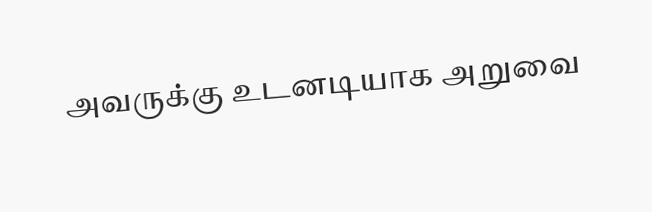அவருக்கு உடனடியாக அறுவை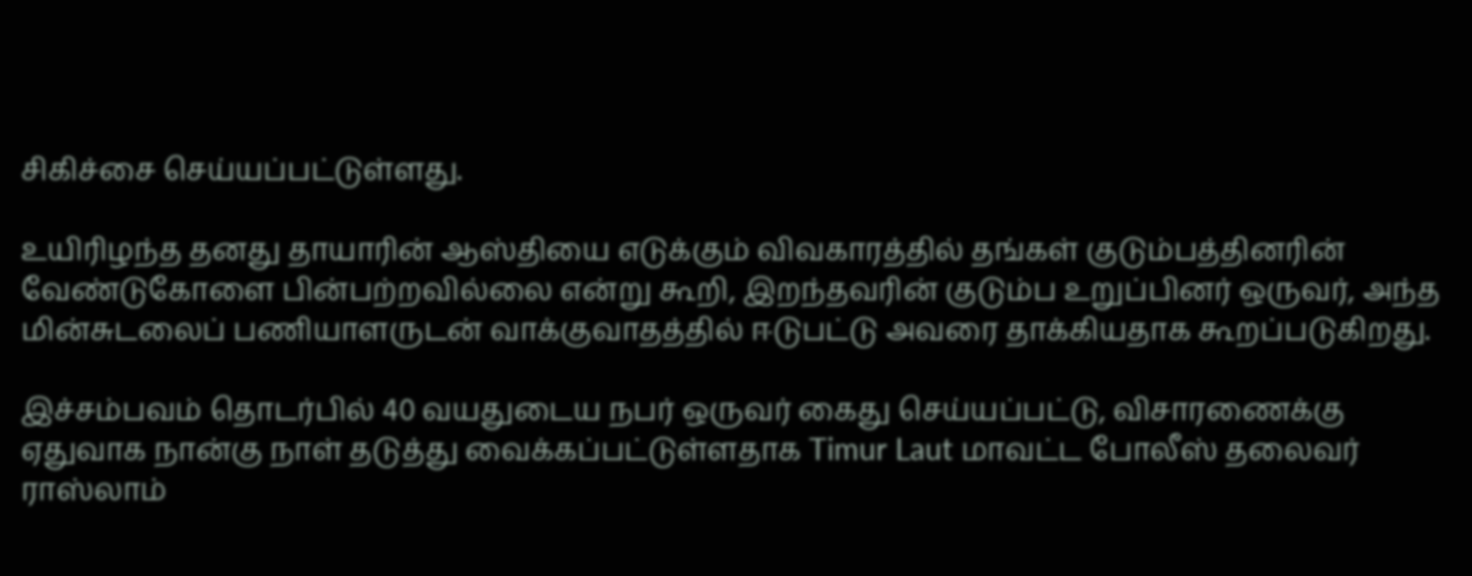சிகிச்சை செய்யப்பட்டுள்ளது.

உயிரிழந்த தனது தாயாரின் ஆஸ்தியை எடுக்கும் விவகாரத்தில் தங்கள் குடும்பத்தினரின் வேண்டுகோளை பின்பற்றவில்லை என்று கூறி, இறந்தவரின் குடும்ப உறுப்பினர் ஒருவர், அந்த மின்சுடலைப் பணியாளருடன் வாக்குவாதத்தில் ஈடுபட்டு அவரை தாக்கியதாக கூறப்படுகிறது.

இச்சம்பவம் தொடர்பில் 40 வயதுடைய நபர் ஒருவர் கைது செய்யப்பட்டு, விசாரணைக்கு ஏதுவாக நான்கு நாள் தடுத்து வைக்கப்பட்டுள்ளதாக Timur Laut மாவட்ட போலீஸ் தலைவர் ராஸ்லாம்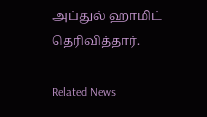அப்துல் ஹாமிட் தெரிவித்தார்.

Related News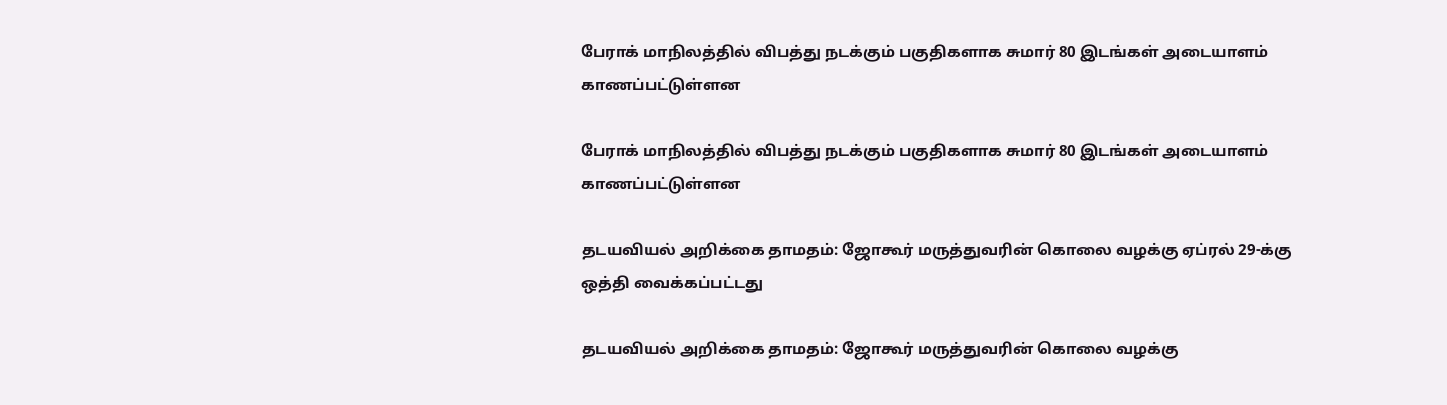பேராக் மாநிலத்தில் விபத்து நடக்கும் பகுதிகளாக சுமார் 80 இடங்கள் அடையாளம் காணப்பட்டுள்ளன

பேராக் மாநிலத்தில் விபத்து நடக்கும் பகுதிகளாக சுமார் 80 இடங்கள் அடையாளம் காணப்பட்டுள்ளன

தடயவியல் அறிக்கை தாமதம்: ஜோகூர் மருத்துவரின் கொலை வழக்கு ஏப்ரல் 29-க்கு ஒத்தி வைக்கப்பட்டது

தடயவியல் அறிக்கை தாமதம்: ஜோகூர் மருத்துவரின் கொலை வழக்கு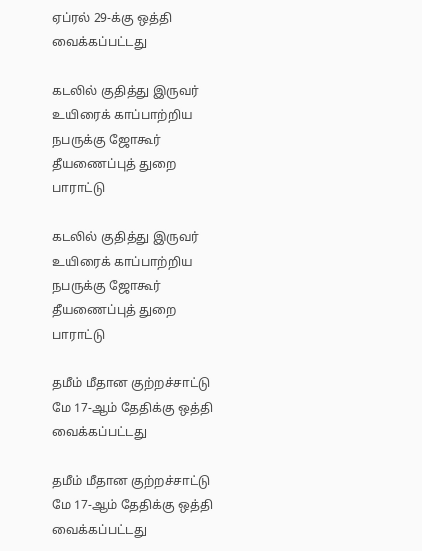ஏப்ரல் 29-க்கு ஒத்தி வைக்கப்பட்டது

கடலில் குதித்து இருவர் உயிரைக் காப்பாற்றிய நபருக்கு ஜோகூர் தீயணைப்புத் துறை பாராட்டு

கடலில் குதித்து இருவர் உயிரைக் காப்பாற்றிய நபருக்கு ஜோகூர் தீயணைப்புத் துறை பாராட்டு

தமீம் மீதான குற்றச்சாட்டு மே 17-ஆம் தேதிக்கு ஒத்தி வைக்கப்பட்டது

தமீம் மீதான குற்றச்சாட்டு மே 17-ஆம் தேதிக்கு ஒத்தி வைக்கப்பட்டது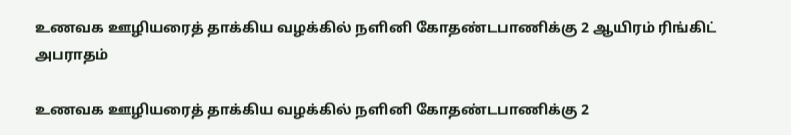உணவக ஊழியரைத் தாக்கிய வழக்கில் நளினி கோதண்டபாணிக்கு 2 ஆயிரம் ரிங்கிட் அபராதம்

உணவக ஊழியரைத் தாக்கிய வழக்கில் நளினி கோதண்டபாணிக்கு 2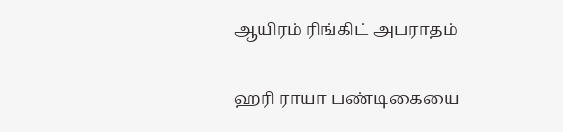ஆயிரம் ரிங்கிட் அபராதம்

ஹரி ராயா பண்டிகையை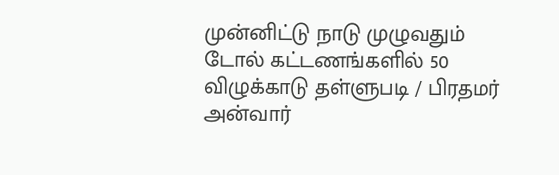முன்னிட்டு நாடு முழுவதும் டோல் கட்டணங்களில் 50 விழுக்காடு தள்ளுபடி / பிரதமர் அன்வார்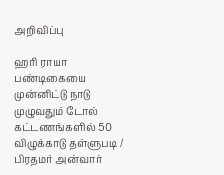அறிவிப்பு

ஹரி ராயா பண்டிகையை முன்னிட்டு நாடு முழுவதும் டோல் கட்டணங்களில் 50 விழுக்காடு தள்ளுபடி / பிரதமர் அன்வார்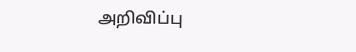அறிவிப்பு